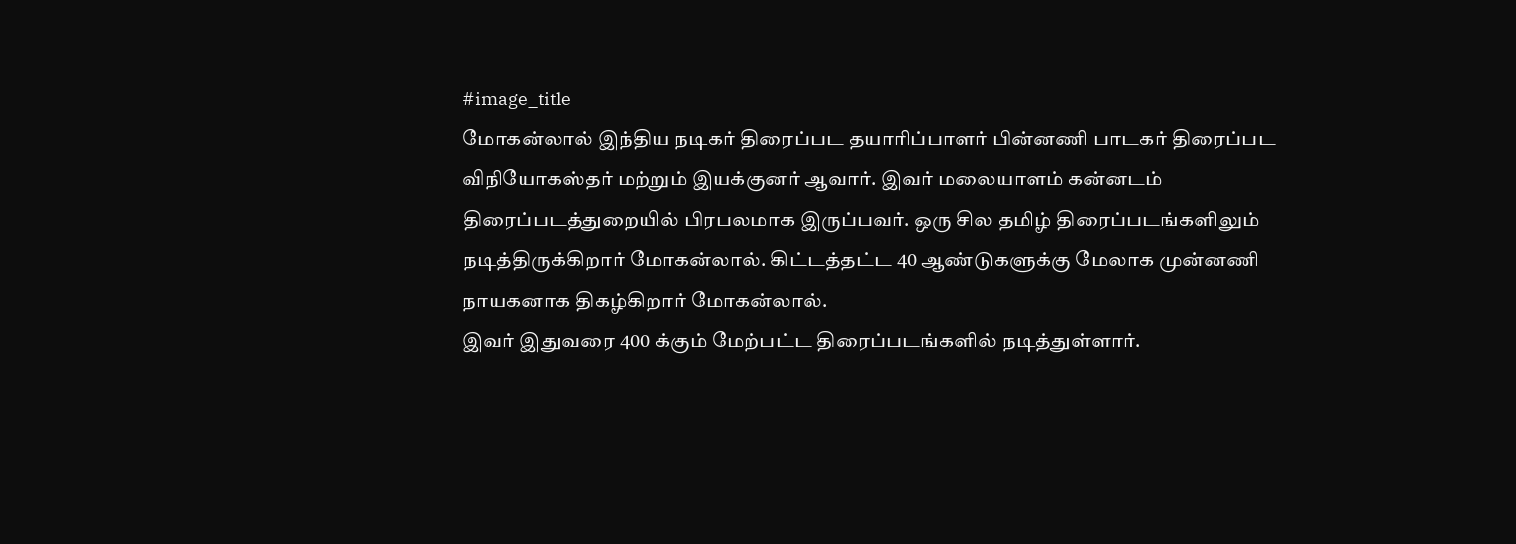#image_title
மோகன்லால் இந்திய நடிகர் திரைப்பட தயாரிப்பாளர் பின்னணி பாடகர் திரைப்பட விநியோகஸ்தர் மற்றும் இயக்குனர் ஆவார். இவர் மலையாளம் கன்னடம் திரைப்படத்துறையில் பிரபலமாக இருப்பவர். ஒரு சில தமிழ் திரைப்படங்களிலும் நடித்திருக்கிறார் மோகன்லால். கிட்டத்தட்ட 40 ஆண்டுகளுக்கு மேலாக முன்னணி நாயகனாக திகழ்கிறார் மோகன்லால்.
இவர் இதுவரை 400 க்கும் மேற்பட்ட திரைப்படங்களில் நடித்துள்ளார்.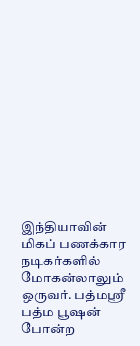இந்தியாவின் மிகப் பணக்கார நடிகர்களில் மோகன்லாலும் ஒருவர். பத்மஸ்ரீ பத்ம பூஷன் போன்ற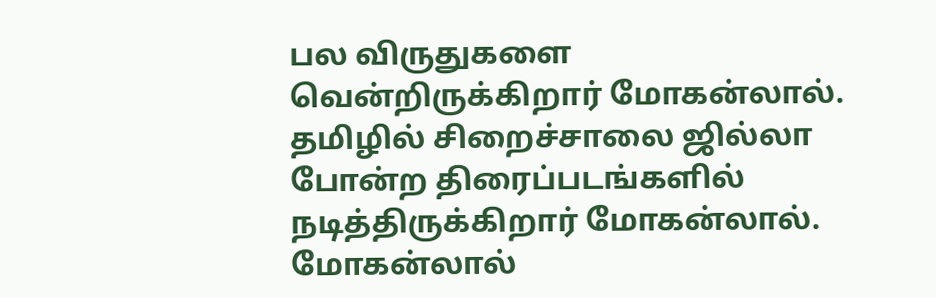பல விருதுகளை வென்றிருக்கிறார் மோகன்லால். தமிழில் சிறைச்சாலை ஜில்லா போன்ற திரைப்படங்களில் நடித்திருக்கிறார் மோகன்லால்.
மோகன்லால்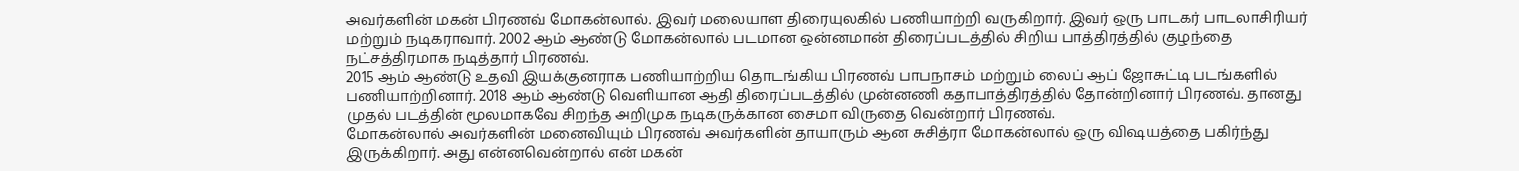அவர்களின் மகன் பிரணவ் மோகன்லால். இவர் மலையாள திரையுலகில் பணியாற்றி வருகிறார். இவர் ஒரு பாடகர் பாடலாசிரியர் மற்றும் நடிகராவார். 2002 ஆம் ஆண்டு மோகன்லால் படமான ஒன்னமான் திரைப்படத்தில் சிறிய பாத்திரத்தில் குழந்தை நட்சத்திரமாக நடித்தார் பிரணவ்.
2015 ஆம் ஆண்டு உதவி இயக்குனராக பணியாற்றிய தொடங்கிய பிரணவ் பாபநாசம் மற்றும் லைப் ஆப் ஜோசுட்டி படங்களில் பணியாற்றினார். 2018 ஆம் ஆண்டு வெளியான ஆதி திரைப்படத்தில் முன்னணி கதாபாத்திரத்தில் தோன்றினார் பிரணவ். தானது முதல் படத்தின் மூலமாகவே சிறந்த அறிமுக நடிகருக்கான சைமா விருதை வென்றார் பிரணவ்.
மோகன்லால் அவர்களின் மனைவியும் பிரணவ் அவர்களின் தாயாரும் ஆன சுசித்ரா மோகன்லால் ஒரு விஷயத்தை பகிர்ந்து இருக்கிறார். அது என்னவென்றால் என் மகன்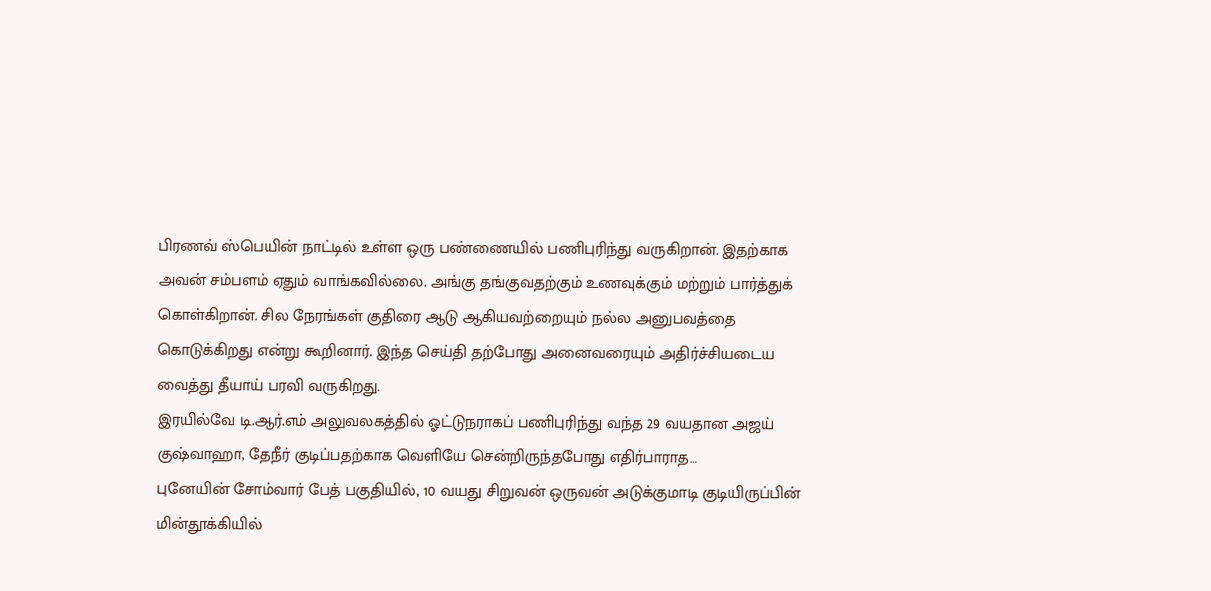பிரணவ் ஸ்பெயின் நாட்டில் உள்ள ஒரு பண்ணையில் பணிபுரிந்து வருகிறான். இதற்காக அவன் சம்பளம் ஏதும் வாங்கவில்லை. அங்கு தங்குவதற்கும் உணவுக்கும் மற்றும் பார்த்துக் கொள்கிறான். சில நேரங்கள் குதிரை ஆடு ஆகியவற்றையும் நல்ல அனுபவத்தை கொடுக்கிறது என்று கூறினார். இந்த செய்தி தற்போது அனைவரையும் அதிர்ச்சியடைய வைத்து தீயாய் பரவி வருகிறது.
இரயில்வே டி.ஆர்.எம் அலுவலகத்தில் ஓட்டுநராகப் பணிபுரிந்து வந்த 29 வயதான அஜய் குஷ்வாஹா, தேநீர் குடிப்பதற்காக வெளியே சென்றிருந்தபோது எதிர்பாராத…
புனேயின் சோம்வார் பேத் பகுதியில், 10 வயது சிறுவன் ஒருவன் அடுக்குமாடி குடியிருப்பின் மின்தூக்கியில்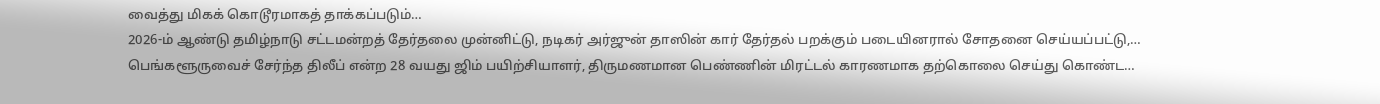வைத்து மிகக் கொடூரமாகத் தாக்கப்படும்…
2026-ம் ஆண்டு தமிழ்நாடு சட்டமன்றத் தேர்தலை முன்னிட்டு, நடிகர் அர்ஜுன் தாஸின் கார் தேர்தல் பறக்கும் படையினரால் சோதனை செய்யப்பட்டு,…
பெங்களூருவைச் சேர்ந்த திலீப் என்ற 28 வயது ஜிம் பயிற்சியாளர், திருமணமான பெண்ணின் மிரட்டல் காரணமாக தற்கொலை செய்து கொண்ட…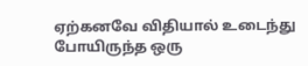ஏற்கனவே விதியால் உடைந்து போயிருந்த ஒரு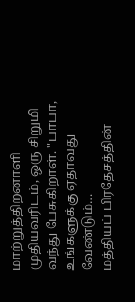மாற்றுத்திறனாளி முதியவரிடம், ஒரு சிறுமி வந்து பேசுகிறாள். "பாபா, உங்களுக்கு ஏதாவது வேண்டும்…
மத்தியப் பிரதேசத்தின்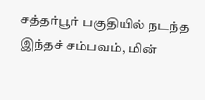சத்தர்பூர் பகுதியில் நடந்த இந்தச் சம்பவம், மின்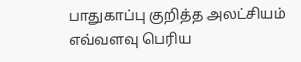பாதுகாப்பு குறித்த அலட்சியம் எவ்வளவு பெரிய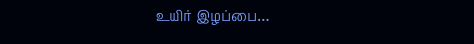உயிர் இழப்பை…